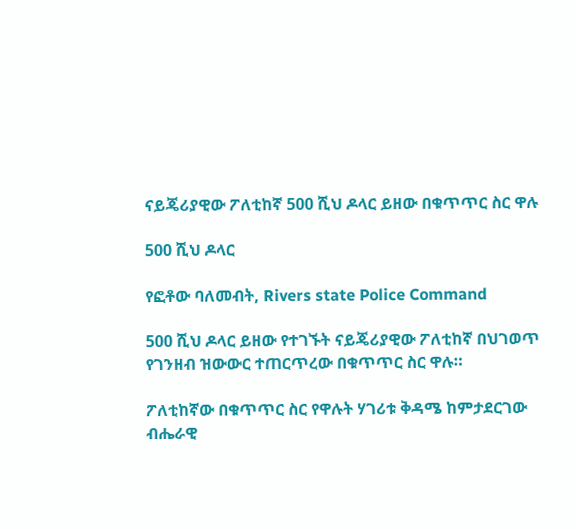ናይጄሪያዊው ፖለቲከኛ 500 ሺህ ዶላር ይዘው በቁጥጥር ስር ዋሉ

500 ሺህ ዶላር

የፎቶው ባለመብት, Rivers state Police Command

500 ሺህ ዶላር ይዘው የተገኙት ናይጄሪያዊው ፖለቲከኛ በህገወጥ የገንዘብ ዝውውር ተጠርጥረው በቁጥጥር ስር ዋሉ።

ፖለቲከኛው በቁጥጥር ስር የዋሉት ሃገሪቱ ቅዳሜ ከምታደርገው ብሔራዊ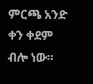ምርጫ አንድ ቀን ቀደም ብሎ ነው።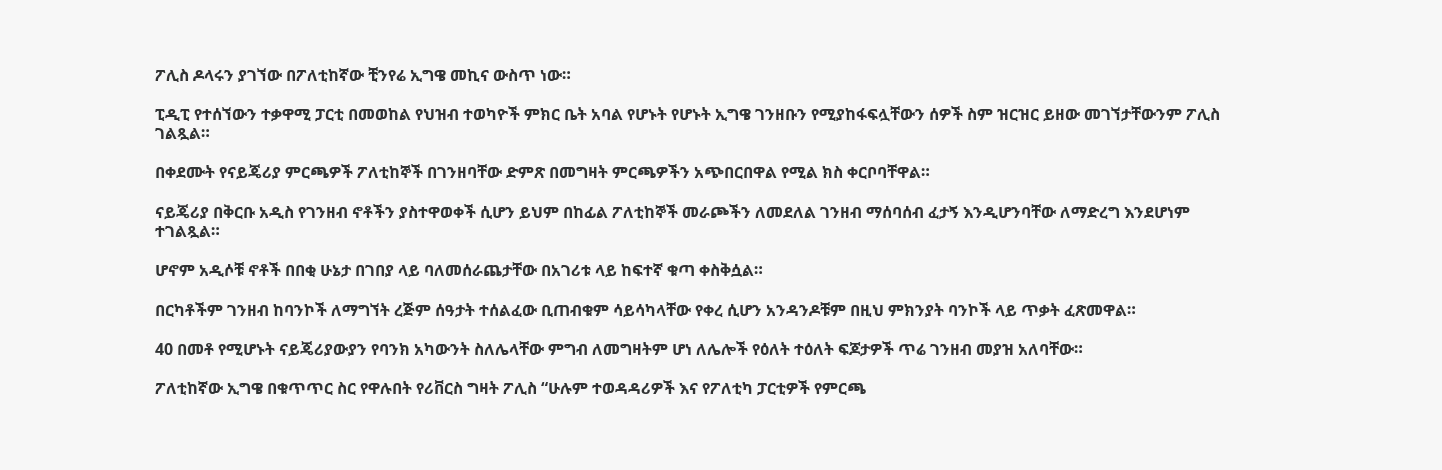ፖሊስ ዶላሩን ያገኘው በፖለቲከኛው ቺንየሬ ኢግዌ መኪና ውስጥ ነው።

ፒዲፒ የተሰኘውን ተቃዋሚ ፓርቲ በመወከል የህዝብ ተወካዮች ምክር ቤት አባል የሆኑት የሆኑት ኢግዌ ገንዘቡን የሚያከፋፍሏቸውን ሰዎች ስም ዝርዝር ይዘው መገኘታቸውንም ፖሊስ ገልጿል።

በቀደሙት የናይጄሪያ ምርጫዎች ፖለቲከኞች በገንዘባቸው ድምጽ በመግዛት ምርጫዎችን አጭበርበዋል የሚል ክስ ቀርቦባቸዋል።

ናይጄሪያ በቅርቡ አዲስ የገንዘብ ኖቶችን ያስተዋወቀች ሲሆን ይህም በከፊል ፖለቲከኞች መራጮችን ለመደለል ገንዘብ ማሰባሰብ ፈታኝ እንዲሆንባቸው ለማድረግ እንደሆነም ተገልጿል።

ሆኖም አዲሶቹ ኖቶች በበቂ ሁኔታ በገበያ ላይ ባለመሰራጨታቸው በአገሪቱ ላይ ከፍተኛ ቁጣ ቀስቅሷል።

በርካቶችም ገንዘብ ከባንኮች ለማግኘት ረጅም ሰዓታት ተሰልፈው ቢጠብቁም ሳይሳካላቸው የቀረ ሲሆን አንዳንዶቹም በዚህ ምክንያት ባንኮች ላይ ጥቃት ፈጽመዋል።

40 በመቶ የሚሆኑት ናይጄሪያውያን የባንክ አካውንት ስለሌላቸው ምግብ ለመግዛትም ሆነ ለሌሎች የዕለት ተዕለት ፍጆታዎች ጥሬ ገንዘብ መያዝ አለባቸው።

ፖለቲከኛው ኢግዌ በቁጥጥር ስር የዋሉበት የሪቨርስ ግዛት ፖሊስ “ሁሉም ተወዳዳሪዎች እና የፖለቲካ ፓርቲዎች የምርጫ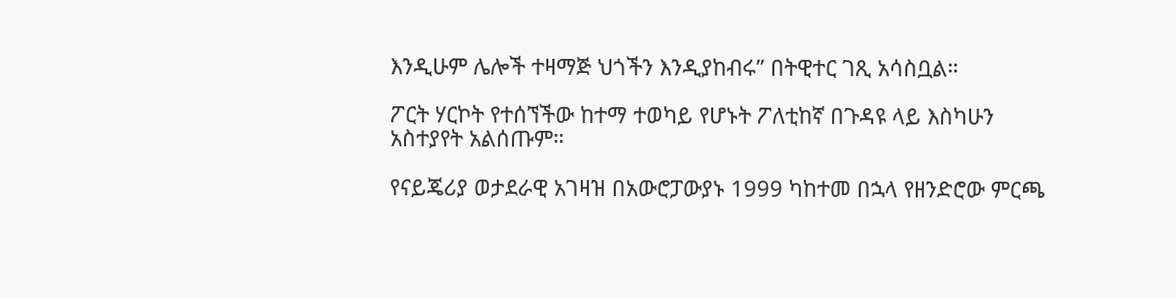እንዲሁም ሌሎች ተዛማጅ ህጎችን እንዲያከብሩ” በትዊተር ገጺ አሳስቧል።

ፖርት ሃርኮት የተሰኘችው ከተማ ተወካይ የሆኑት ፖለቲከኛ በጉዳዩ ላይ እስካሁን አስተያየት አልሰጡም።

የናይጄሪያ ወታደራዊ አገዛዝ በአውሮፓውያኑ 1999 ካከተመ በኋላ የዘንድሮው ምርጫ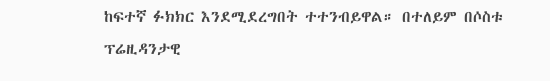ከፍተኛ ፉክክር እንደሚደረግበት ተተንብይዋል። በተለይም በሶስቱ ፕሬዚዳንታዊ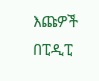እጩዎች በፒዲፒ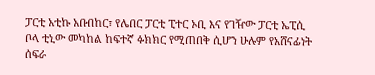ፓርቲ አቲኩ አቡበከር፣ የሌበር ፓርቲ ፒተር ኦቢ እና የገዥው ፓርቲ ኤፒሲ ቦላ ቲኒው መካከል ከፍተኛ ፉክክር የሚጠበቅ ሲሆን ሁሉም የአሸናፊነት ሰፍራ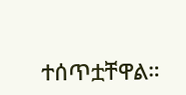ተሰጥቷቸዋል።